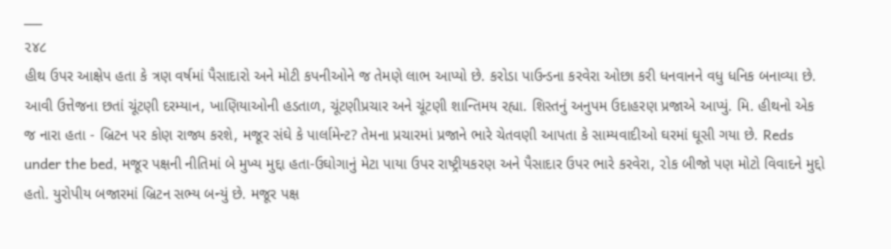___
૨૪૮
હીથ ઉપર આક્ષેપ હતા કે ત્રણ વર્ષમાં પૈસાદારો અને મોટી કપનીઓને જ તેમણે લાભ આપ્યો છે. કરોડા પાઉન્ડના કરવેરા ઓછા કરી ધનવાનને વધુ ધનિક બનાવ્યા છે. આવી ઉત્તેજના છતાં ચૂંટણી દરમ્યાન, ખાણિયાઓની હડતાળ, ચૂંટણીપ્રચાર અને ચૂંટણી શાન્તિમય રહ્યા. શિસ્તનું અનુપમ ઉદાહરણ પ્રજાએ આપ્યું. મિ. હીથનો એક જ નારા હતા - બ્રિટન પર કોણ રાજ્ય કરશે, મજૂર સંઘે કે પાર્લામેન્ટ? તેમના પ્રચારમાં પ્રજાને ભારે ચેતવણી આપતા કે સામ્યવાદીઓ ઘરમાં ઘૂસી ગયા છે. Reds under the bed, મજૂર પક્ષની નીતિમાં બે મુખ્ય મુદ્દા હતા-ઉઘોગાનું મેટા પાયા ઉપર રાષ્ટ્રીયકરણ અને પૈસાદાર ઉપર ભારે કરવેરા, ૨ોક બીજો પણ મોટો વિવાદને મુદ્દો હતો. યુરોપીય બજારમાં બ્રિટન સભ્ય બન્યું છે. મજૂર પક્ષ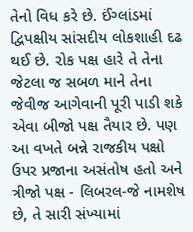તેનો વિધ કરે છે. ઈંગ્લાંડમાં દ્વિપક્ષીય સાંસદીય લોકશાહી દઢ થઈ છે. ૨ોક પક્ષ હારે તે તેના જેટલા જ સબળ માને તેના જેવીજ આગેવાની પૂરી પાડી શકે એવા બીજો પક્ષ તૈયાર છે. પણ આ વખતે બન્ને રાજકીય પક્ષો ઉપર પ્રજાના અસંતોષ હતો અને ત્રીજો પક્ષ - લિબરલ-જે નામશેષ છે, તે સારી સંખ્યામાં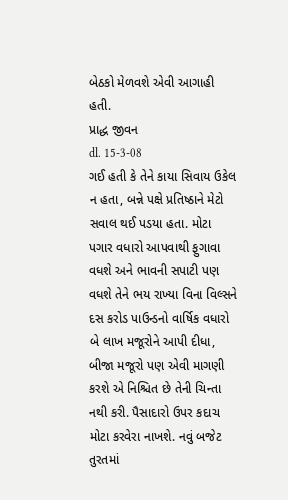બેઠકો મેળવશે એવી આગાહી હતી.
પ્રાદ્ધ જીવન
dl. 15-3-08
ગઈ હતી કે તેને કાયા સિવાય ઉકેલ ન હતા, બન્ને પક્ષે પ્રતિષ્ઠાને મેટો સવાલ થઈ પડયા હતા. મોટા પગાર વધારો આપવાથી ફુગાવા વધશે અને ભાવની સપાટી પણ વધશે તેને ભય રાખ્યા વિના વિલ્સને દસ કરોડ પાઉન્ડનો વાર્ષિક વધારો બે લાખ મજૂરોને આપી દીધા, બીજા મજૂરો પણ એવી માગણી કરશે એ નિશ્ચિત છે તેની ચિન્તા નથી કરી. પૈસાદારો ઉપર કદાચ મોટા કરવેરા નાખશે. નવું બજેટ તુરતમાં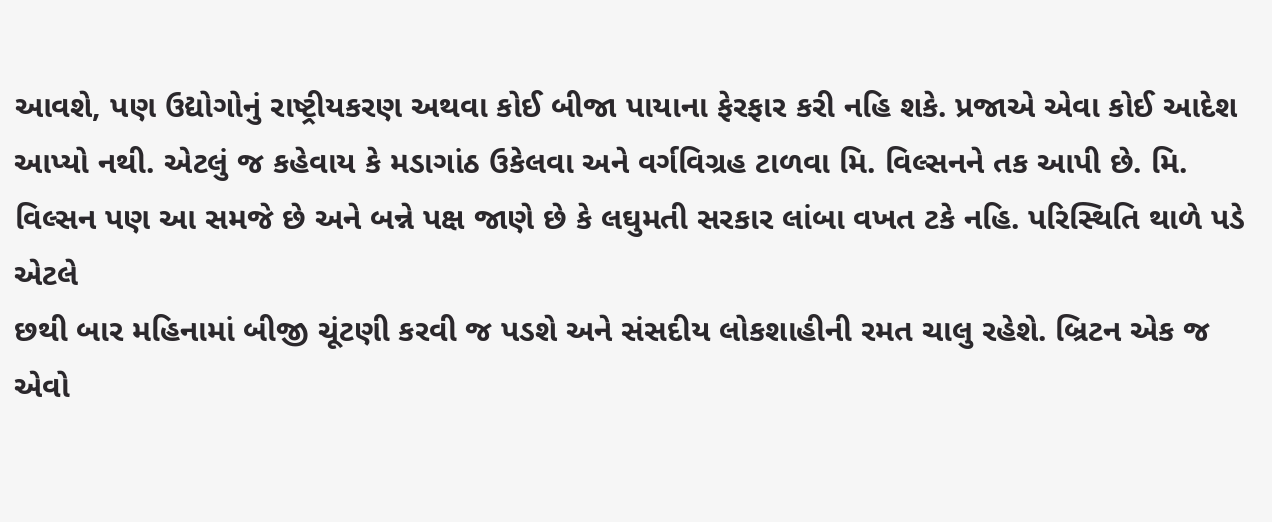આવશે, પણ ઉદ્યોગોનું રાષ્ટ્રીયકરણ અથવા કોઈ બીજા પાયાના ફેરફાર કરી નહિ શકે. પ્રજાએ એવા કોઈ આદેશ આપ્યો નથી. એટલું જ કહેવાય કે મડાગાંઠ ઉકેલવા અને વર્ગવિગ્રહ ટાળવા મિ. વિલ્સનને તક આપી છે. મિ. વિલ્સન પણ આ સમજે છે અને બન્ને પક્ષ જાણે છે કે લઘુમતી સરકાર લાંબા વખત ટકે નહિ. પરિસ્થિતિ થાળે પડે એટલે
છથી બાર મહિનામાં બીજી ચૂંટણી કરવી જ પડશે અને સંસદીય લોકશાહીની રમત ચાલુ રહેશે. બ્રિટન એક જ એવો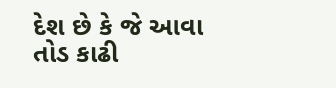દેશ છે કે જે આવા તોડ કાઢી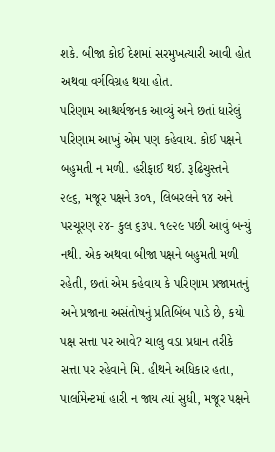શકે. બીજા કોઈ દેશમાં સરમુખત્યારી આવી હોત અથવા વર્ગવિગ્રહ થયા હોત.
પરિણામ આશ્ચર્યજનક આવ્યું અને છતાં ધારેલું પરિણામ આખું એમ પણ કહેવાય. કોઈ પક્ષને બહુમતી ન મળી. હરીફાઈ થઈ. રૂઢિચુસ્તને ૨૯૬, મજૂર પક્ષને ૩૦૧, લિબરલને ૧૪ અને પરચૂરણ ૨૪- કુલ ૬૩૫. ૧૯૨૯ પછી આવું બન્યું નથી. એક અથવા બીજા પક્ષને બહુમતી મળી રહેતી, છતાં એમ કહેવાય કે પરિણામ પ્રજામતનું અને પ્રજાના અસંતોષનું પ્રતિબિંબ પાડે છે, કયો પક્ષ સત્તા પર આવે? ચાલુ વડા પ્રધાન તરીકે સત્તા પર રહેવાને મિ. હીથને અધિકાર હતા, પાર્લામેન્ટમાં હારી ન જાય ત્યાં સુધી, મજૂર પક્ષને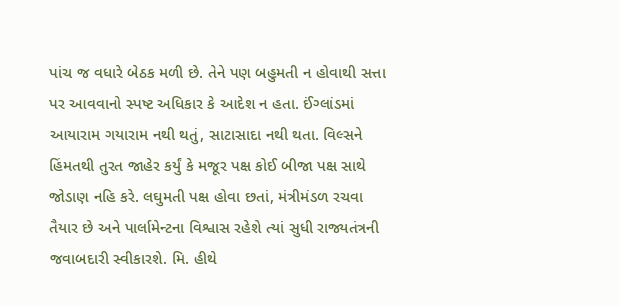પાંચ જ વધારે બેઠક મળી છે. તેને પણ બહુમતી ન હોવાથી સત્તા પર આવવાનો સ્પષ્ટ અધિકાર કે આદેશ ન હતા. ઈંગ્લાંડમાં આયારામ ગયારામ નથી થતું, સાટાસાદા નથી થતા. વિલ્સને હિંમતથી તુરત જાહેર કર્યું કે મજૂર પક્ષ કોઈ બીજા પક્ષ સાથે જોડાણ નહિ કરે. લઘુમતી પક્ષ હોવા છતાં, મંત્રીમંડળ રચવા તૈયાર છે અને પાર્લામેન્ટના વિશ્વાસ રહેશે ત્યાં સુધી રાજ્યતંત્રની જવાબદારી સ્વીકારશે. મિ. હીથે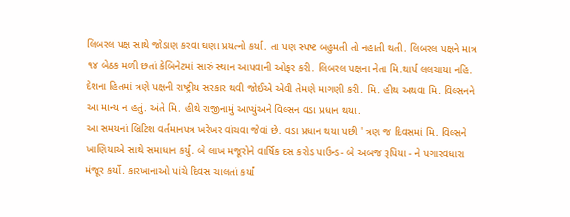લિબરલ પક્ષ સાથે જોડાણ કરવા ઘણા પ્રયત્નો કર્યા. તા પણ સ્પષ્ટ બહુમતી તો નહાતી થતી. લિબરલ પક્ષને માત્ર ૧૪ બેઠક મળી છતાં કેબિનેટમાં સારું સ્થાન આપવાની ઓફર કરી. લિબરલ પક્ષના નેતા મિ.થાર્પ લલચાયા નહિ. દેશના હિતમાં ત્રણે પક્ષની રાષ્ટ્રીય સરકાર થવી જોઈએ એવી તેમણે માગણી કરી. મિ. હીથ અથવા મિ. વિલ્સનને આ માન્ય ન હતું. અંતે મિ. હીથે રાજીનામું આપ્યુંઅને વિલ્સન વડા પ્રધાન થયા.
આ સમયનાં બ્રિટિશ વર્તમાનપત્ર ખરેખર વાંચવા જેવાં છે. વડા પ્રધાન થયા પછી ' ત્રણ જ દિવસમાં મિ. વિલ્સને ખાણિયાએ સાથે સમાધાન કર્યું. બે લાખ મજૂરોને વાર્ષિક દસ કરોડ પાઉન્ડ- બે અબજ રૂપિયા - ને પગારવધારા મંજૂર કર્યો. કારખાનાઓ પાંચે દિવસ ચાલતાં કર્યાં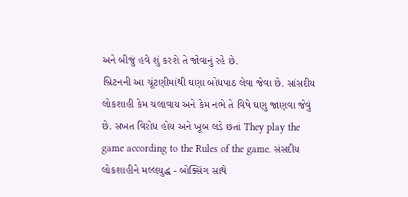અને બીજું હવે શું કરશે તે જોવાનું રહે છે.
બ્રિટનની આ ચૂંટણીમાંથી ઘણા બોધપાઠ લેવા જેવા છે. સાંસદીય લોકશાહી કેમ ચલાવાય અને કેમ નભે તે વિષે ઘણુ જાણવા જેવું છે. સખત વિરોધ હોય અને ખૂબ લડે છતાં They play the game according to the Rules of the game. સંસદીય લોકશાહીને મલ્લયુદ્ધ - બોક્સિંગ સાથે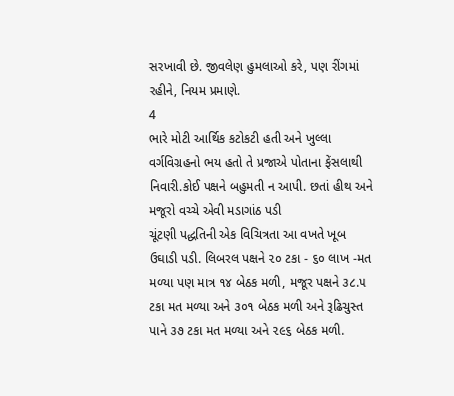સરખાવી છે. જીવલેણ હુમલાઓ કરે, પણ રીંગમાં રહીને, નિયમ પ્રમાણે.
4
ભારે મોટી આર્થિક કટોકટી હતી અને ખુલ્લા વર્ગવિગ્રહનો ભય હતો તે પ્રજાએ પોતાના ફેંસલાથી નિવારી.કોઈ પક્ષને બહુમતી ન આપી. છતાં હીથ અને મજૂરો વચ્ચે એવી મડાગાંઠ પડી
ચૂંટણી પદ્ધતિની એક વિચિત્રતા આ વખતે ખૂબ ઉઘાડી પડી. લિબરલ પક્ષને ૨૦ ટકા - ૬૦ લાખ -મત મળ્યા પણ માત્ર ૧૪ બેઠક મળી, મજૂર પક્ષને ૩૮.૫ ટકા મત મળ્યા અને ૩૦૧ બેઠક મળી અને રૂઢિચુસ્ત પાને ૩૭ ટકા મત મળ્યા અને ૨૯૬ બેઠક મળી.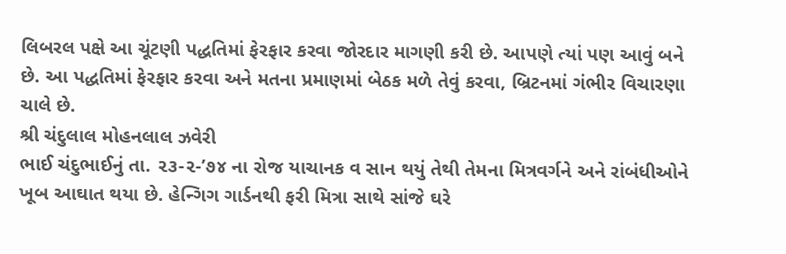લિબરલ પક્ષે આ ચૂંટણી પદ્ધતિમાં ફેરફાર કરવા જોરદાર માગણી કરી છે. આપણે ત્યાં પણ આવું બને છે. આ પદ્ધતિમાં ફેરફાર કરવા અને મતના પ્રમાણમાં બેઠક મળે તેવું કરવા, બ્રિટનમાં ગંભીર વિચારણા ચાલે છે.
શ્રી ચંદુલાલ મોહનલાલ ઝવેરી
ભાઈ ચંદુભાઈનું તા. ૨૩-૨-’૭૪ ના રોજ યાચાનક વ સાન થયું તેથી તેમના મિત્રવર્ગને અને રાંબંધીઓને ખૂબ આઘાત થયા છે. હેન્ગિગ ગાર્ડનથી ફરી મિત્રા સાથે સાંજે ઘરે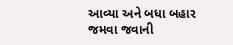આવ્યા અને બધા બહાર જમવા જવાની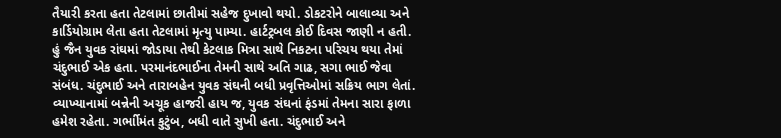તૈયારી કરતા હતા તેટલામાં છાતીમાં સહેજ દુખાવો થયો. ડોકટરોને બાલાવ્યા અને કાર્ડિયોગ્રામ લેતા હતા તેટલામાં મૃત્યુ પામ્યા. હાર્ટટ્રબલ કોઈ દિવસ જાણી ન હતી.
હું જૈન યુવક રાંઘમાં જોડાયા તેથી કેટલાક મિત્રા સાથે નિકટના પરિચય થયા તેમાં ચંદુભાઈ એક હતા. પરમાનંદભાઈના તેમની સાથે અતિ ગાઢ, સગા ભાઈ જેવા સંબંધ. ચંદુભાઈ અને તારાબહેન યુવક સંઘની બધી પ્રવૃત્તિઓમાં સક્રિય ભાગ લેતાં. વ્યાખ્યાનામાં બન્નેની અચૂક હાજરી હાય જ, યુવક સંઘનાં ફંડમાં તેમના સારા ફાળા હમેશ રહેતા. ગર્ભાીમંત કુટુંબ, બધી વાતે સુખી હતા. ચંદુભાઈ અને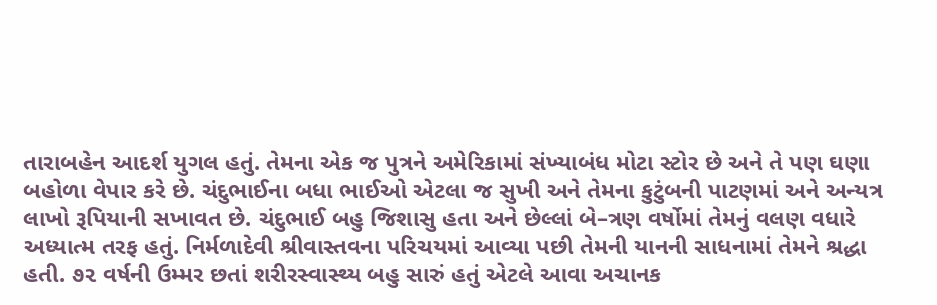તારાબહેન આદર્શ યુગલ હતું. તેમના એક જ પુત્રને અમેરિકામાં સંખ્યાબંધ મોટા સ્ટોર છે અને તે પણ ઘણા બહોળા વેપાર કરે છે. ચંદુભાઈના બધા ભાઈઓ એટલા જ સુખી અને તેમના કુટુંબની પાટણમાં અને અન્યત્ર લાખો રૂપિયાની સખાવત છે. ચંદુભાઈ બહુ જિશાસુ હતા અને છેલ્લાં બે–ત્રણ વર્ષોમાં તેમનું વલણ વધારે અધ્યાત્મ તરફ હતું. નિર્મળાદેવી શ્રીવાસ્તવના પરિચયમાં આવ્યા પછી તેમની યાનની સાધનામાં તેમને શ્રદ્ધા હતી. ૭૨ વર્ષની ઉમ્મર છતાં શરીરસ્વાસ્થ્ય બહુ સારું હતું એટલે આવા અચાનક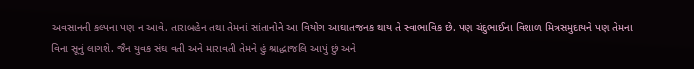અવસાનની કલ્પના પણ ન આવે. તારાબહેન તથા તેમનાં સાંતાનોને આ વિયોગ આઘાતજનક થાય તે સ્વાભાવિક છે. પણ ચંદુભાઈના વિશાળ મિત્રસમુદાયને પણ તેમના વિના સૂનું લાગશે. જૈન યુવક સંઘ વતી અને મારાવતી તેમને હું શ્રાદ્ધાજલિ આપું છું અને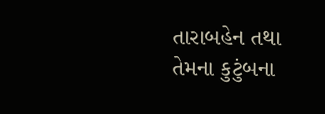તારાબહેન તથા તેમના કુટુંબના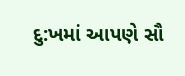દુ:ખમાં આપણે સૌ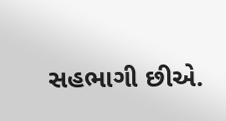સહભાગી છીએ.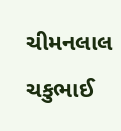ચીમનલાલ ચકુભાઈ